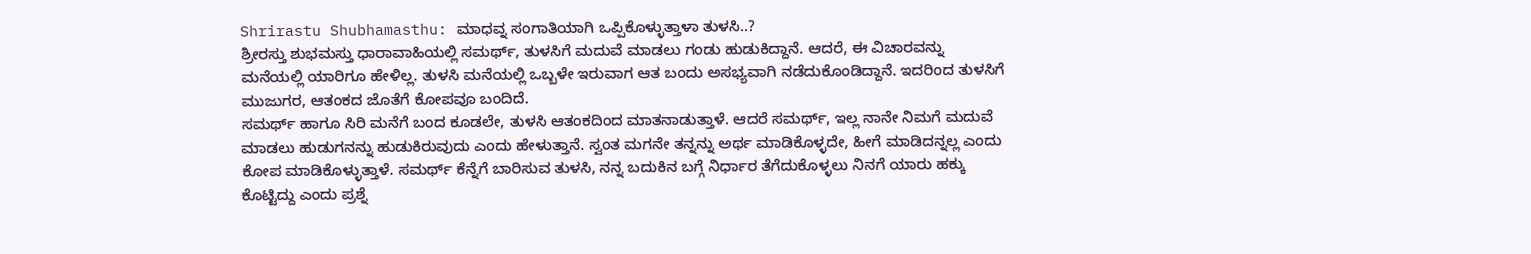Shrirastu Shubhamasthu: ಮಾಧವ್ನ ಸಂಗಾತಿಯಾಗಿ ಒಪ್ಪಿಕೊಳ್ಳುತ್ತಾಳಾ ತುಳಸಿ..?
ಶ್ರೀರಸ್ತು ಶುಭಮಸ್ತು ಧಾರಾವಾಹಿಯಲ್ಲಿ ಸಮರ್ಥ್, ತುಳಸಿಗೆ ಮದುವೆ ಮಾಡಲು ಗಂಡು ಹುಡುಕಿದ್ದಾನೆ. ಆದರೆ, ಈ ವಿಚಾರವನ್ನು ಮನೆಯಲ್ಲಿ ಯಾರಿಗೂ ಹೇಳಿಲ್ಲ. ತುಳಸಿ ಮನೆಯಲ್ಲಿ ಒಬ್ಬಳೇ ಇರುವಾಗ ಆತ ಬಂದು ಅಸಭ್ಯವಾಗಿ ನಡೆದುಕೊಂಡಿದ್ದಾನೆ. ಇದರಿಂದ ತುಳಸಿಗೆ ಮುಜುಗರ, ಆತಂಕದ ಜೊತೆಗೆ ಕೋಪವೂ ಬಂದಿದೆ.
ಸಮರ್ಥ್ ಹಾಗೂ ಸಿರಿ ಮನೆಗೆ ಬಂದ ಕೂಡಲೇ, ತುಳಸಿ ಆತಂಕದಿಂದ ಮಾತನಾಡುತ್ತಾಳೆ. ಆದರೆ ಸಮರ್ಥ್, ಇಲ್ಲ ನಾನೇ ನಿಮಗೆ ಮದುವೆ ಮಾಡಲು ಹುಡುಗನನ್ನು ಹುಡುಕಿರುವುದು ಎಂದು ಹೇಳುತ್ತಾನೆ. ಸ್ವಂತ ಮಗನೇ ತನ್ನನ್ನು ಅರ್ಥ ಮಾಡಿಕೊಳ್ಳದೇ, ಹೀಗೆ ಮಾಡಿದನ್ನಲ್ಲ ಎಂದು ಕೋಪ ಮಾಡಿಕೊಳ್ಳುತ್ತಾಳೆ. ಸಮರ್ಥ್ ಕೆನ್ನೆಗೆ ಬಾರಿಸುವ ತುಳಸಿ, ನನ್ನ ಬದುಕಿನ ಬಗ್ಗೆ ನಿರ್ಧಾರ ತೆಗೆದುಕೊಳ್ಳಲು ನಿನಗೆ ಯಾರು ಹಕ್ಕು ಕೊಟ್ಟಿದ್ದು ಎಂದು ಪ್ರಶ್ನೆ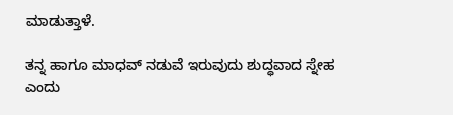ಮಾಡುತ್ತಾಳೆ.

ತನ್ನ ಹಾಗೂ ಮಾಧವ್ ನಡುವೆ ಇರುವುದು ಶುದ್ಧವಾದ ಸ್ನೇಹ ಎಂದು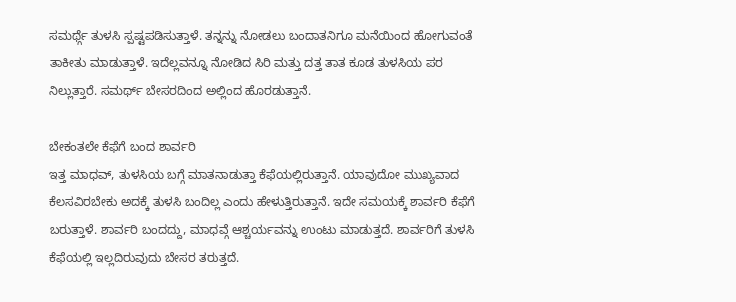ಸಮರ್ಥ್ಗೆ ತುಳಸಿ ಸ್ಪಷ್ಟಪಡಿಸುತ್ತಾಳೆ. ತನ್ನನ್ನು ನೋಡಲು ಬಂದಾತನಿಗೂ ಮನೆಯಿಂದ ಹೋಗುವಂತೆ ತಾಕೀತು ಮಾಡುತ್ತಾಳೆ. ಇದೆಲ್ಲವನ್ನೂ ನೋಡಿದ ಸಿರಿ ಮತ್ತು ದತ್ತ ತಾತ ಕೂಡ ತುಳಸಿಯ ಪರ ನಿಲ್ಲುತ್ತಾರೆ. ಸಮರ್ಥ್ ಬೇಸರದಿಂದ ಅಲ್ಲಿಂದ ಹೊರಡುತ್ತಾನೆ.

ಬೇಕಂತಲೇ ಕೆಫೆಗೆ ಬಂದ ಶಾರ್ವರಿ
ಇತ್ತ ಮಾಧವ್, ತುಳಸಿಯ ಬಗ್ಗೆ ಮಾತನಾಡುತ್ತಾ ಕೆಫೆಯಲ್ಲಿರುತ್ತಾನೆ. ಯಾವುದೋ ಮುಖ್ಯವಾದ ಕೆಲಸವಿರಬೇಕು ಅದಕ್ಕೆ ತುಳಸಿ ಬಂದಿಲ್ಲ ಎಂದು ಹೇಳುತ್ತಿರುತ್ತಾನೆ. ಇದೇ ಸಮಯಕ್ಕೆ ಶಾರ್ವರಿ ಕೆಫೆಗೆ ಬರುತ್ತಾಳೆ. ಶಾರ್ವರಿ ಬಂದದ್ದು, ಮಾಧವ್ಗೆ ಆಶ್ಚರ್ಯವನ್ನು ಉಂಟು ಮಾಡುತ್ತದೆ. ಶಾರ್ವರಿಗೆ ತುಳಸಿ ಕೆಫೆಯಲ್ಲಿ ಇಲ್ಲದಿರುವುದು ಬೇಸರ ತರುತ್ತದೆ.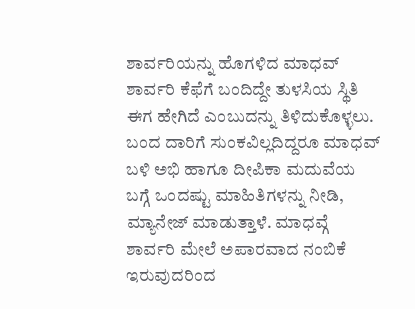ಶಾರ್ವರಿಯನ್ನು ಹೊಗಳಿದ ಮಾಧವ್
ಶಾರ್ವರಿ ಕೆಫೆಗೆ ಬಂದಿದ್ದೇ ತುಳಸಿಯ ಸ್ಥಿತಿ ಈಗ ಹೇಗಿದೆ ಎಂಬುದನ್ನು ತಿಳಿದುಕೊಳ್ಳಲು. ಬಂದ ದಾರಿಗೆ ಸುಂಕವಿಲ್ಲದಿದ್ದರೂ ಮಾಧವ್ ಬಳಿ ಅಭಿ ಹಾಗೂ ದೀಪಿಕಾ ಮದುವೆಯ ಬಗ್ಗೆ ಒಂದಷ್ಟು ಮಾಹಿತಿಗಳನ್ನು ನೀಡಿ, ಮ್ಯಾನೇಜ್ ಮಾಡುತ್ತಾಳೆ. ಮಾಧವ್ಗೆ ಶಾರ್ವರಿ ಮೇಲೆ ಅಪಾರವಾದ ನಂಬಿಕೆ ಇರುವುದರಿಂದ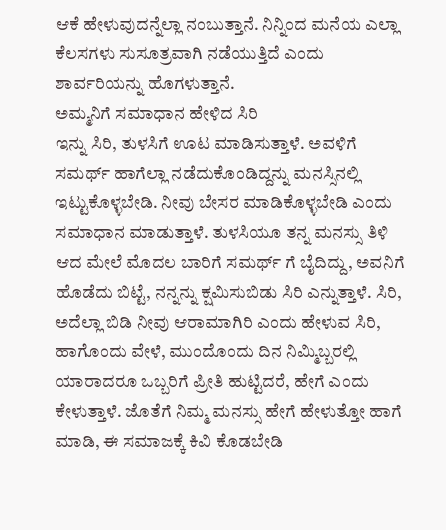ಆಕೆ ಹೇಳುವುದನ್ನೆಲ್ಲಾ ನಂಬುತ್ತಾನೆ. ನಿನ್ನಿಂದ ಮನೆಯ ಎಲ್ಲಾ ಕೆಲಸಗಳು ಸುಸೂತ್ರವಾಗಿ ನಡೆಯುತ್ತಿದೆ ಎಂದು ಶಾರ್ವರಿಯನ್ನು ಹೊಗಳುತ್ತಾನೆ.
ಅಮ್ಮನಿಗೆ ಸಮಾಧಾನ ಹೇಳಿದ ಸಿರಿ
ಇನ್ನು ಸಿರಿ, ತುಳಸಿಗೆ ಊಟ ಮಾಡಿಸುತ್ತಾಳೆ. ಅವಳಿಗೆ ಸಮರ್ಥ್ ಹಾಗೆಲ್ಲಾ ನಡೆದುಕೊಂಡಿದ್ದನ್ನು ಮನಸ್ಸಿನಲ್ಲಿ ಇಟ್ಟುಕೊಳ್ಳಬೇಡಿ. ನೀವು ಬೇಸರ ಮಾಡಿಕೊಳ್ಳಬೇಡಿ ಎಂದು ಸಮಾಧಾನ ಮಾಡುತ್ತಾಳೆ. ತುಳಸಿಯೂ ತನ್ನ ಮನಸ್ಸು ತಿಳಿ ಆದ ಮೇಲೆ ಮೊದಲ ಬಾರಿಗೆ ಸಮರ್ಥ್ ಗೆ ಬೈದಿದ್ದು, ಅವನಿಗೆ ಹೊಡೆದು ಬಿಟ್ಟೆ, ನನ್ನನ್ನು ಕ್ಷಮಿಸುಬಿಡು ಸಿರಿ ಎನ್ನುತ್ತಾಳೆ. ಸಿರಿ, ಅದೆಲ್ಲಾ ಬಿಡಿ ನೀವು ಆರಾಮಾಗಿರಿ ಎಂದು ಹೇಳುವ ಸಿರಿ, ಹಾಗೊಂದು ವೇಳೆ, ಮುಂದೊಂದು ದಿನ ನಿಮ್ಮಿಬ್ಬರಲ್ಲಿ ಯಾರಾದರೂ ಒಬ್ಬರಿಗೆ ಪ್ರೀತಿ ಹುಟ್ಟಿದರೆ, ಹೇಗೆ ಎಂದು ಕೇಳುತ್ತಾಳೆ. ಜೊತೆಗೆ ನಿಮ್ಮ ಮನಸ್ಸು ಹೇಗೆ ಹೇಳುತ್ತೋ ಹಾಗೆ ಮಾಡಿ, ಈ ಸಮಾಜಕ್ಕೆ ಕಿವಿ ಕೊಡಬೇಡಿ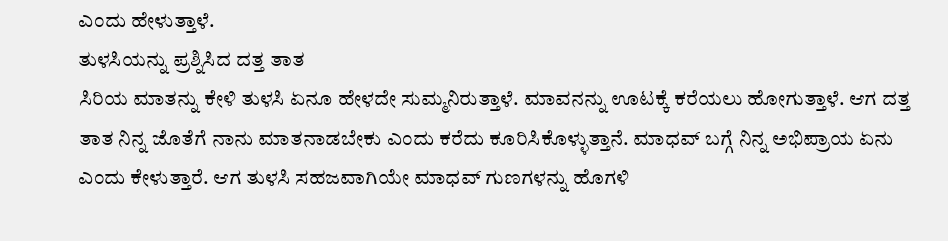ಎಂದು ಹೇಳುತ್ತಾಳೆ.
ತುಳಸಿಯನ್ನು ಪ್ರಶ್ನಿಸಿದ ದತ್ತ ತಾತ
ಸಿರಿಯ ಮಾತನ್ನು ಕೇಳಿ ತುಳಸಿ ಏನೂ ಹೇಳದೇ ಸುಮ್ಮನಿರುತ್ತಾಳೆ. ಮಾವನನ್ನು ಊಟಕ್ಕೆ ಕರೆಯಲು ಹೋಗುತ್ತಾಳೆ. ಆಗ ದತ್ತ ತಾತ ನಿನ್ನ ಜೊತೆಗೆ ನಾನು ಮಾತನಾಡಬೇಕು ಎಂದು ಕರೆದು ಕೂರಿಸಿಕೊಳ್ಳುತ್ತಾನೆ. ಮಾಧವ್ ಬಗ್ಗೆ ನಿನ್ನ ಅಭಿಪ್ರಾಯ ಏನು ಎಂದು ಕೇಳುತ್ತಾರೆ. ಆಗ ತುಳಸಿ ಸಹಜವಾಗಿಯೇ ಮಾಧವ್ ಗುಣಗಳನ್ನು ಹೊಗಳಿ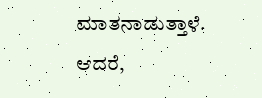ಮಾತನಾಡುತ್ತಾಳೆ. ಆದರೆ,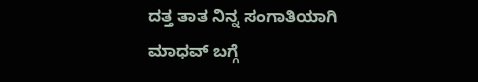ದತ್ತ ತಾತ ನಿನ್ನ ಸಂಗಾತಿಯಾಗಿ ಮಾಧವ್ ಬಗ್ಗೆ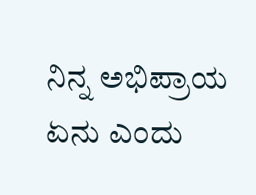ನಿನ್ನ ಅಭಿಪ್ರಾಯ ಏನು ಎಂದು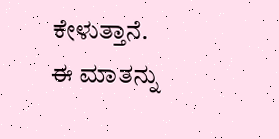ಕೇಳುತ್ತಾನೆ. ಈ ಮಾತನ್ನು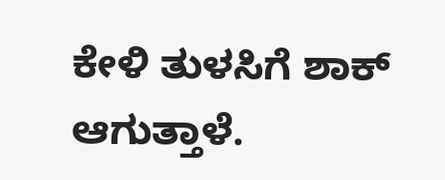ಕೇಳಿ ತುಳಸಿಗೆ ಶಾಕ್ ಆಗುತ್ತಾಳೆ.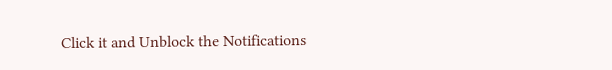Click it and Unblock the Notifications